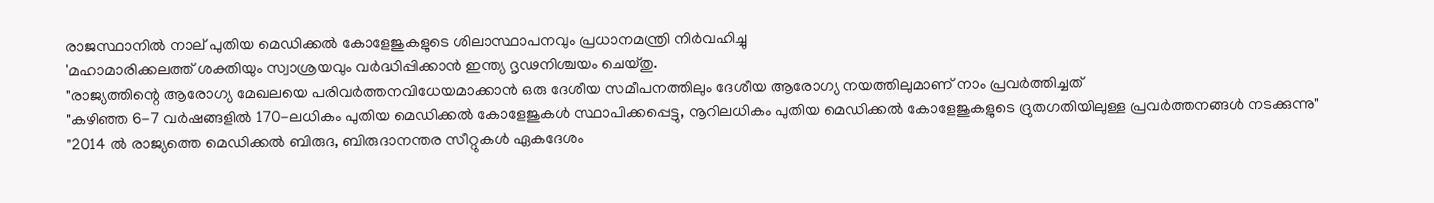രാജസ്ഥാനിൽ നാല് പുതിയ മെഡിക്കൽ കോളേജുകളുടെ ശിലാസ്ഥാപനവും പ്രധാനമന്ത്രി നിർവഹിച്ചു
'മഹാമാരിക്കലത്ത് ശക്തിയും സ്വാശ്രയവും വർദ്ധിപ്പിക്കാൻ ഇന്ത്യ ദൃഢനിശ്ചയം ചെയ്തു.
"രാജ്യത്തിന്റെ ആരോഗ്യ മേഖലയെ പരിവർത്തനവിധേയമാക്കാൻ ഒരു ദേശീയ സമീപനത്തിലും ദേശീയ ആരോഗ്യ നയത്തിലുമാണ് നാം പ്രവർത്തിച്ചത്
"കഴിഞ്ഞ 6-7 വർഷങ്ങളിൽ 170-ലധികം പുതിയ മെഡിക്കൽ കോളേജുകൾ സ്ഥാപിക്കപ്പെട്ടു, നൂറിലധികം പുതിയ മെഡിക്കൽ കോളേജുകളുടെ ദ്രുതഗതിയിലുള്ള പ്രവർത്തനങ്ങൾ നടക്കുന്നു"
"2014 ൽ രാജ്യത്തെ മെഡിക്കൽ ബിരുദ, ബിരുദാനന്തര സീറ്റുകൾ ഏകദേശം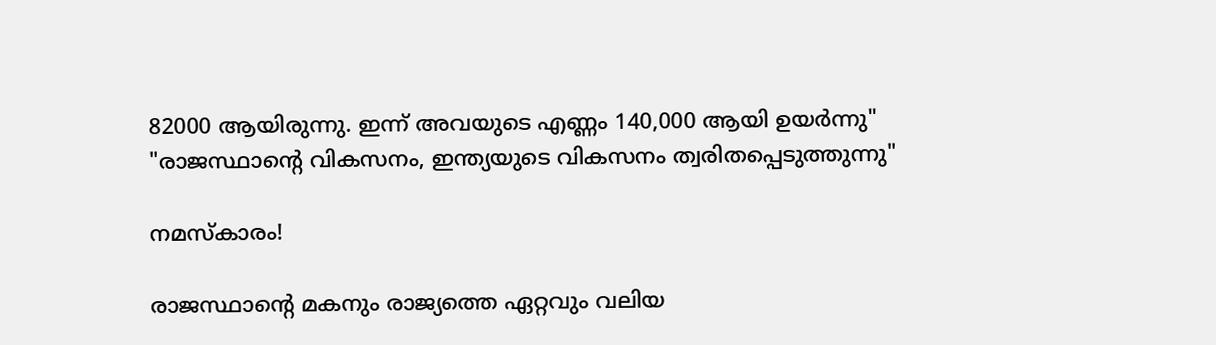82000 ആയിരുന്നു. ഇന്ന് അവയുടെ എണ്ണം 140,000 ആയി ഉയർന്നു"
"രാജസ്ഥാന്റെ വികസനം, ഇന്ത്യയുടെ വികസനം ത്വരിതപ്പെടുത്തുന്നു"

നമസ്‌കാരം!

രാജസ്ഥാന്റെ മകനും രാജ്യത്തെ ഏറ്റവും വലിയ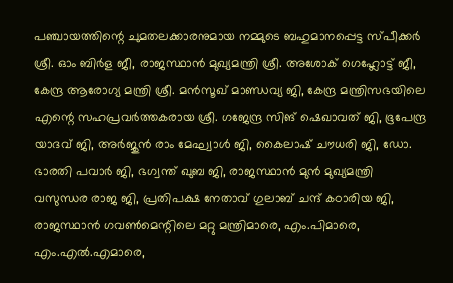പഞ്ചായത്തിന്റെ ചുമതലക്കാരനുമായ നമ്മുടെ ബഹുമാനപ്പെട്ട സ്പീക്കര്‍ ശ്രീ. ഓം ബിര്‍ള ജീ, രാജസ്ഥാന്‍ മുഖ്യമന്ത്രി ശ്രീ. അശോക് ഗെഹ്ലോട്ട് ജീ, കേന്ദ്ര ആരോഗ്യ മന്ത്രി ശ്രീ. മന്‍സൂഖ് മാണ്ഡവ്യ ജി, കേന്ദ്ര മന്ത്രിസഭയിലെ എന്റെ സഹപ്രവര്‍ത്തകരായ ശ്രീ. ഗജേന്ദ്ര സിങ് ഷെഖാവത് ജി, ഭൂപേന്ദ്ര യാദവ് ജി, അര്‍ജുന്‍ രാം മേഘ്വാള്‍ ജി, കൈലാഷ് ചൗധരി ജി, ഡോ. ഭാരതി പവാര്‍ ജി, ഭഗ്വന്ത് ഖുബ ജി, രാജസ്ഥാന്‍ മുന്‍ മുഖ്യമന്ത്രി വസുന്ധര രാജ ജി, പ്രതിപക്ഷ നേതാവ് ഗുലാബ് ചന്ദ് കഠാരിയ ജി, രാജസ്ഥാന്‍ ഗവണ്‍മെന്റിലെ മറ്റു മന്ത്രിമാരെ, എം.പിമാരെ, എം.എല്‍.എമാരെ,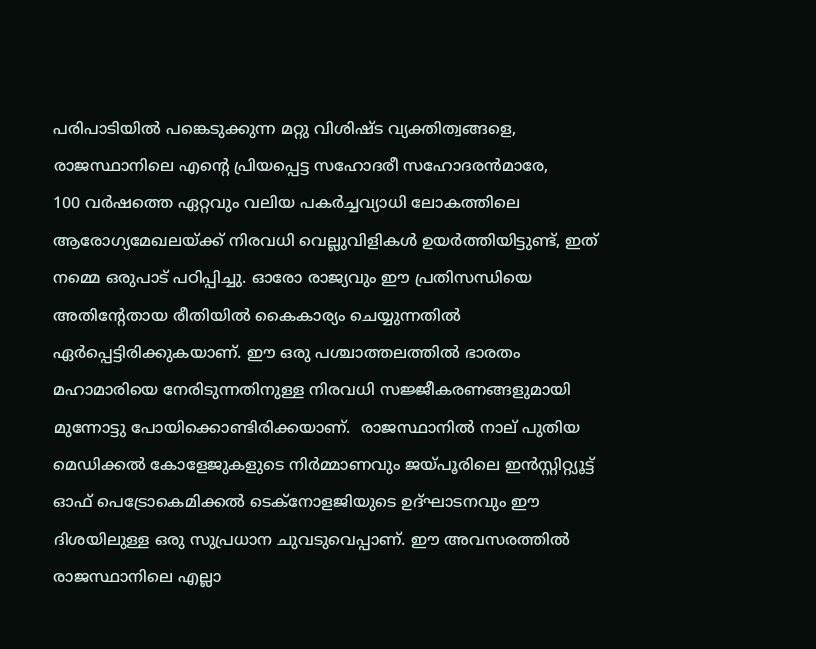പരിപാടിയില്‍ പങ്കെടുക്കുന്ന മറ്റു വിശിഷ്ട വ്യക്തിത്വങ്ങളെ, രാജസ്ഥാനിലെ എന്റെ പ്രിയപ്പെട്ട സഹോദരീ സഹോദരന്‍മാരേ,
100 വര്‍ഷത്തെ ഏറ്റവും വലിയ പകര്‍ച്ചവ്യാധി ലോകത്തിലെ ആരോഗ്യമേഖലയ്ക്ക് നിരവധി വെല്ലുവിളികള്‍ ഉയര്‍ത്തിയിട്ടുണ്ട്, ഇത് നമ്മെ ഒരുപാട് പഠിപ്പിച്ചു. ഓരോ രാജ്യവും ഈ പ്രതിസന്ധിയെ അതിന്റേതായ രീതിയില്‍ കൈകാര്യം ചെയ്യുന്നതില്‍ ഏര്‍പ്പെട്ടിരിക്കുകയാണ്. ഈ ഒരു പശ്ചാത്തലത്തില്‍ ഭാരതം മഹാമാരിയെ നേരിടുന്നതിനുള്ള നിരവധി സജ്ജീകരണങ്ങളുമായി മുന്നോട്ടു പോയിക്കൊണ്ടിരിക്കയാണ്.  രാജസ്ഥാനില്‍ നാല് പുതിയ മെഡിക്കല്‍ കോളേജുകളുടെ നിര്‍മ്മാണവും ജയ്പൂരിലെ ഇന്‍സ്റ്റിറ്റ്യൂട്ട് ഓഫ് പെട്രോകെമിക്കല്‍ ടെക്‌നോളജിയുടെ ഉദ്ഘാടനവും ഈ ദിശയിലുള്ള ഒരു സുപ്രധാന ചുവടുവെപ്പാണ്. ഈ അവസരത്തില്‍ രാജസ്ഥാനിലെ എല്ലാ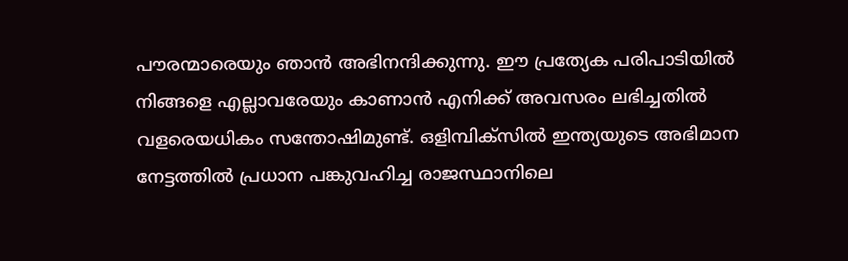പൗരന്മാരെയും ഞാന്‍ അഭിനന്ദിക്കുന്നു. ഈ പ്രത്യേക പരിപാടിയില്‍ നിങ്ങളെ എല്ലാവരേയും കാണാന്‍ എനിക്ക് അവസരം ലഭിച്ചതില്‍ വളരെയധികം സന്തോഷിമുണ്ട്. ഒളിമ്പിക്‌സില്‍ ഇന്ത്യയുടെ അഭിമാന നേട്ടത്തില്‍ പ്രധാന പങ്കുവഹിച്ച രാജസ്ഥാനിലെ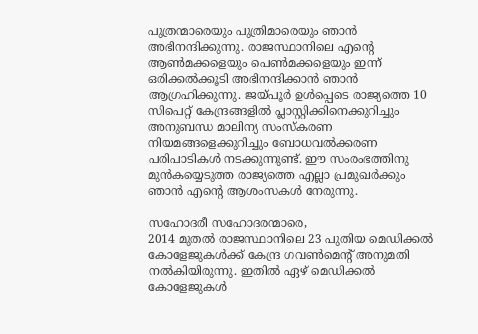പുത്രന്മാരെയും പുത്രിമാരെയും ഞാന്‍  അഭിനന്ദിക്കുന്നു. രാജസ്ഥാനിലെ എന്റെ ആണ്‍മക്കളെയും പെണ്‍മക്കളെയും ഇന്ന് ഒരിക്കല്‍ക്കൂടി അഭിനന്ദിക്കാന്‍ ഞാന്‍ ആഗ്രഹിക്കുന്നു. ജയ്പൂര്‍ ഉള്‍പ്പെടെ രാജ്യത്തെ 10 സിപെറ്റ് കേന്ദ്രങ്ങളില്‍ പ്ലാസ്റ്റിക്കിനെക്കുറിച്ചും അനുബന്ധ മാലിന്യ സംസ്‌കരണ നിയമങ്ങളെക്കുറിച്ചും ബോധവല്‍ക്കരണ പരിപാടികള്‍ നടക്കുന്നുണ്ട്. ഈ സംരംഭത്തിനു മുന്‍കയ്യെടുത്ത രാജ്യത്തെ എല്ലാ പ്രമുഖര്‍ക്കും ഞാന്‍ എന്റെ ആശംസകള്‍ നേരുന്നു.

സഹോദരീ സഹോദരന്മാരെ,
2014 മുതല്‍ രാജസ്ഥാനിലെ 23 പുതിയ മെഡിക്കല്‍ കോളേജുകള്‍ക്ക് കേന്ദ്ര ഗവണ്‍മെന്റ് അനുമതി നല്‍കിയിരുന്നു. ഇതില്‍ ഏഴ് മെഡിക്കല്‍ കോളേജുകള്‍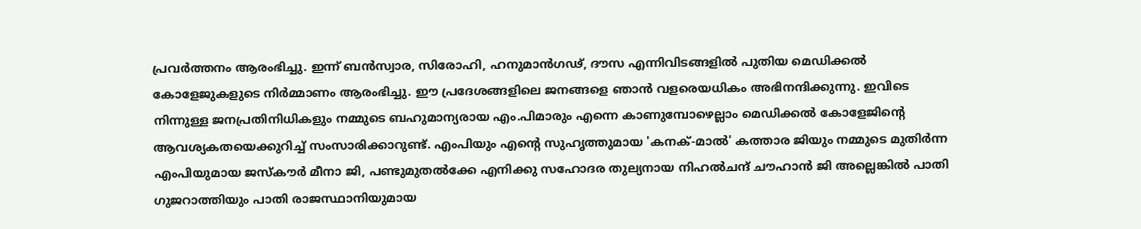പ്രവര്‍ത്തനം ആരംഭിച്ചു. ഇന്ന് ബന്‍സ്വാര, സിരോഹി, ഹനുമാന്‍ഗഢ്, ദൗസ എന്നിവിടങ്ങളില്‍ പുതിയ മെഡിക്കല്‍ കോളേജുകളുടെ നിര്‍മ്മാണം ആരംഭിച്ചു. ഈ പ്രദേശങ്ങളിലെ ജനങ്ങളെ ഞാന്‍ വളരെയധികം അഭിനന്ദിക്കുന്നു. ഇവിടെ നിന്നുള്ള ജനപ്രതിനിധികളും നമ്മുടെ ബഹുമാന്യരായ എം.പിമാരും എന്നെ കാണുമ്പോഴെല്ലാം മെഡിക്കല്‍ കോളേജിന്റെ ആവശ്യകതയെക്കുറിച്ച് സംസാരിക്കാറുണ്ട്. എംപിയും എന്റെ സുഹൃത്തുമായ 'കനക്-മാല്‍' കത്താര ജിയും നമ്മുടെ മുതിര്‍ന്ന എംപിയുമായ ജസ്‌കൗര്‍ മീനാ ജി, പണ്ടുമുതല്‍ക്കേ എനിക്കു സഹോദര തുല്യനായ നിഹല്‍ചന്ദ് ചൗഹാന്‍ ജി അല്ലെങ്കില്‍ പാതി ഗുജറാത്തിയും പാതി രാജസ്ഥാനിയുമായ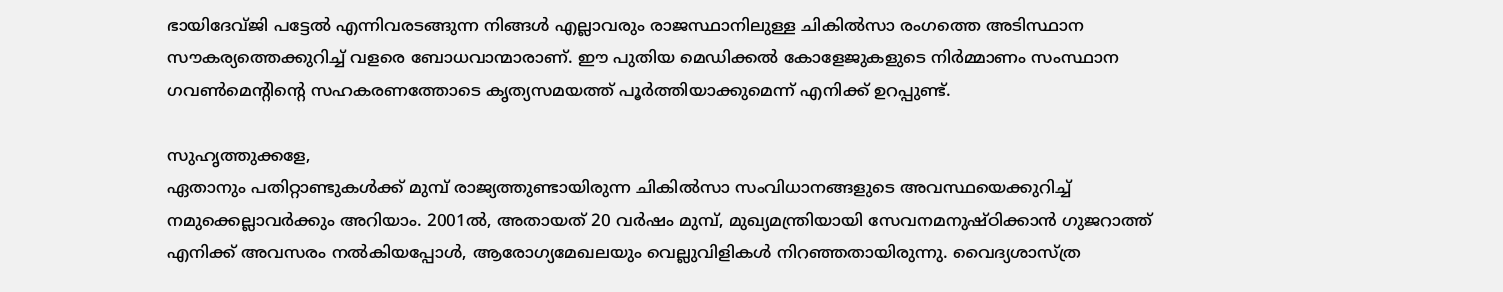ഭായിദേവ്ജി പട്ടേല്‍ എന്നിവരടങ്ങുന്ന നിങ്ങള്‍ എല്ലാവരും രാജസ്ഥാനിലുള്ള ചികില്‍സാ രംഗത്തെ അടിസ്ഥാന സൗകര്യത്തെക്കുറിച്ച് വളരെ ബോധവാന്മാരാണ്. ഈ പുതിയ മെഡിക്കല്‍ കോളേജുകളുടെ നിര്‍മ്മാണം സംസ്ഥാന ഗവണ്‍മെന്റിന്റെ സഹകരണത്തോടെ കൃത്യസമയത്ത് പൂര്‍ത്തിയാക്കുമെന്ന് എനിക്ക് ഉറപ്പുണ്ട്.

സുഹൃത്തുക്കളേ,
ഏതാനും പതിറ്റാണ്ടുകള്‍ക്ക് മുമ്പ് രാജ്യത്തുണ്ടായിരുന്ന ചികില്‍സാ സംവിധാനങ്ങളുടെ അവസ്ഥയെക്കുറിച്ച് നമുക്കെല്ലാവര്‍ക്കും അറിയാം. 2001ല്‍, അതായത് 20 വര്‍ഷം മുമ്പ്, മുഖ്യമന്ത്രിയായി സേവനമനുഷ്ഠിക്കാന്‍ ഗുജറാത്ത് എനിക്ക് അവസരം നല്‍കിയപ്പോള്‍, ആരോഗ്യമേഖലയും വെല്ലുവിളികള്‍ നിറഞ്ഞതായിരുന്നു. വൈദ്യശാസ്ത്ര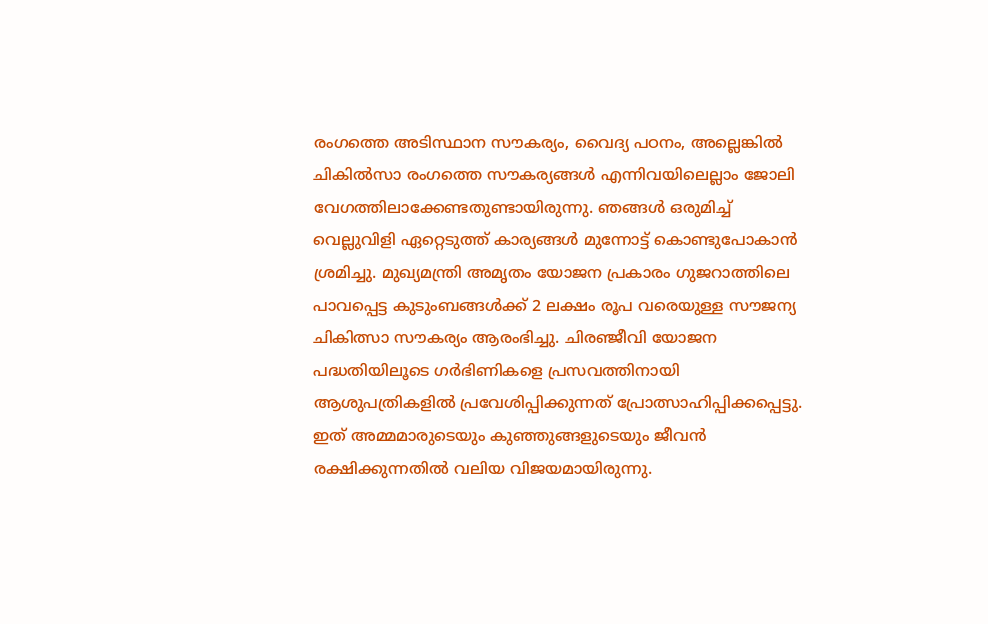രംഗത്തെ അടിസ്ഥാന സൗകര്യം, വൈദ്യ പഠനം, അല്ലെങ്കില്‍ ചികില്‍സാ രംഗത്തെ സൗകര്യങ്ങള്‍ എന്നിവയിലെല്ലാം ജോലി വേഗത്തിലാക്കേണ്ടതുണ്ടായിരുന്നു. ഞങ്ങള്‍ ഒരുമിച്ച് വെല്ലുവിളി ഏറ്റെടുത്ത് കാര്യങ്ങള്‍ മുന്നോട്ട് കൊണ്ടുപോകാന്‍ ശ്രമിച്ചു. മുഖ്യമന്ത്രി അമൃതം യോജന പ്രകാരം ഗുജറാത്തിലെ പാവപ്പെട്ട കുടുംബങ്ങള്‍ക്ക് 2 ലക്ഷം രൂപ വരെയുള്ള സൗജന്യ ചികിത്സാ സൗകര്യം ആരംഭിച്ചു. ചിരഞ്ജീവി യോജന പദ്ധതിയിലൂടെ ഗര്‍ഭിണികളെ പ്രസവത്തിനായി ആശുപത്രികളില്‍ പ്രവേശിപ്പിക്കുന്നത് പ്രോത്സാഹിപ്പിക്കപ്പെട്ടു. ഇത് അമ്മമാരുടെയും കുഞ്ഞുങ്ങളുടെയും ജീവന്‍ രക്ഷിക്കുന്നതില്‍ വലിയ വിജയമായിരുന്നു.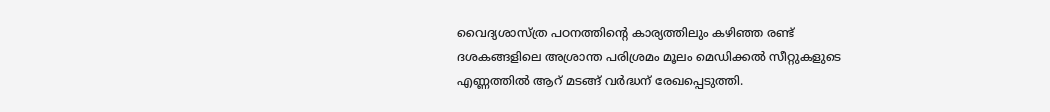വൈദ്യശാസ്ത്ര പഠനത്തിന്റെ കാര്യത്തിലും കഴിഞ്ഞ രണ്ട് ദശകങ്ങളിലെ അശ്രാന്ത പരിശ്രമം മൂലം മെഡിക്കല്‍ സീറ്റുകളുടെ എണ്ണത്തില്‍ ആറ് മടങ്ങ് വര്‍ദ്ധന് രേഖപ്പെടുത്തി.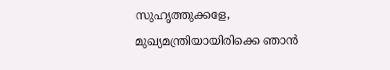സുഹൃത്തുക്കളേ,
മുഖ്യമന്ത്രിയായിരിക്കെ ഞാന്‍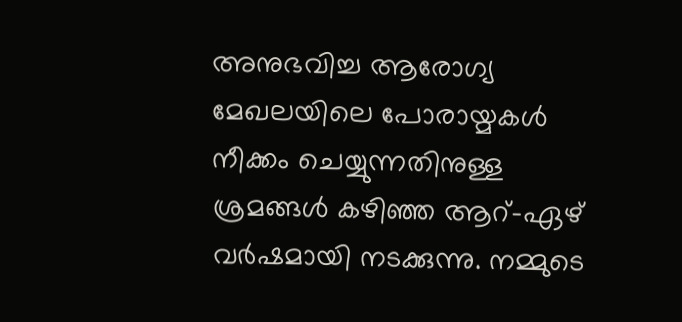അനുഭവിച്ച ആരോഗ്യ മേഖലയിലെ പോരായ്മകള്‍ നീക്കം ചെയ്യുന്നതിനുള്ള ശ്രമങ്ങള്‍ കഴിഞ്ഞ ആറ്-ഏഴ് വര്‍ഷമായി നടക്കുന്നു. നമ്മുടെ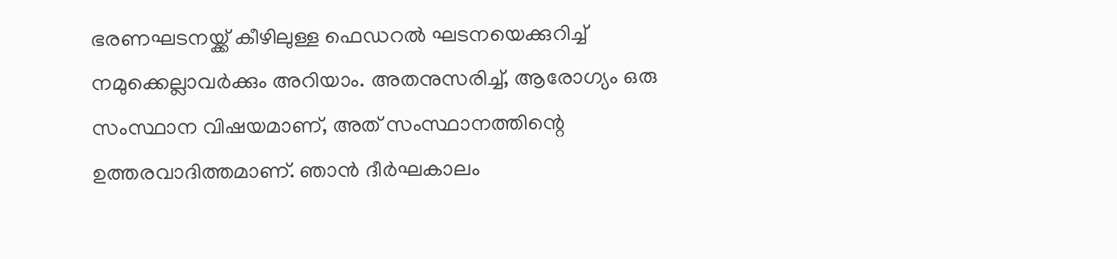ഭരണഘടനയ്ക്ക് കീഴിലുള്ള ഫെഡറല്‍ ഘടനയെക്കുറിച്ച് നമുക്കെല്ലാവര്‍ക്കും അറിയാം. അതനുസരിച്ച്, ആരോഗ്യം ഒരു സംസ്ഥാന വിഷയമാണ്, അത് സംസ്ഥാനത്തിന്റെ ഉത്തരവാദിത്തമാണ്. ഞാന്‍ ദീര്‍ഘകാലം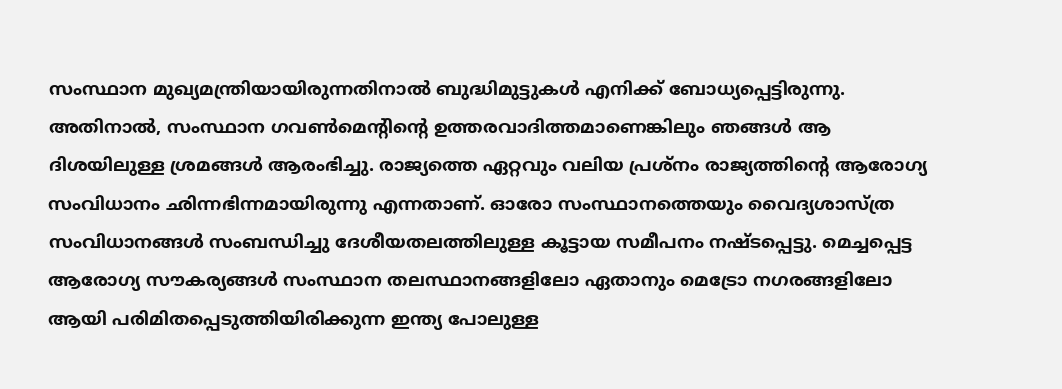സംസ്ഥാന മുഖ്യമന്ത്രിയായിരുന്നതിനാല്‍ ബുദ്ധിമുട്ടുകള്‍ എനിക്ക് ബോധ്യപ്പെട്ടിരുന്നു. അതിനാല്‍, സംസ്ഥാന ഗവണ്‍മെന്റിന്റെ ഉത്തരവാദിത്തമാണെങ്കിലും ഞങ്ങള്‍ ആ ദിശയിലുള്ള ശ്രമങ്ങള്‍ ആരംഭിച്ചു. രാജ്യത്തെ ഏറ്റവും വലിയ പ്രശ്‌നം രാജ്യത്തിന്റെ ആരോഗ്യ സംവിധാനം ഛിന്നഭിന്നമായിരുന്നു എന്നതാണ്. ഓരോ സംസ്ഥാനത്തെയും വൈദ്യശാസ്ത്ര സംവിധാനങ്ങള്‍ സംബന്ധിച്ചു ദേശീയതലത്തിലുള്ള കൂട്ടായ സമീപനം നഷ്ടപ്പെട്ടു. മെച്ചപ്പെട്ട ആരോഗ്യ സൗകര്യങ്ങള്‍ സംസ്ഥാന തലസ്ഥാനങ്ങളിലോ ഏതാനും മെട്രോ നഗരങ്ങളിലോ ആയി പരിമിതപ്പെടുത്തിയിരിക്കുന്ന ഇന്ത്യ പോലുള്ള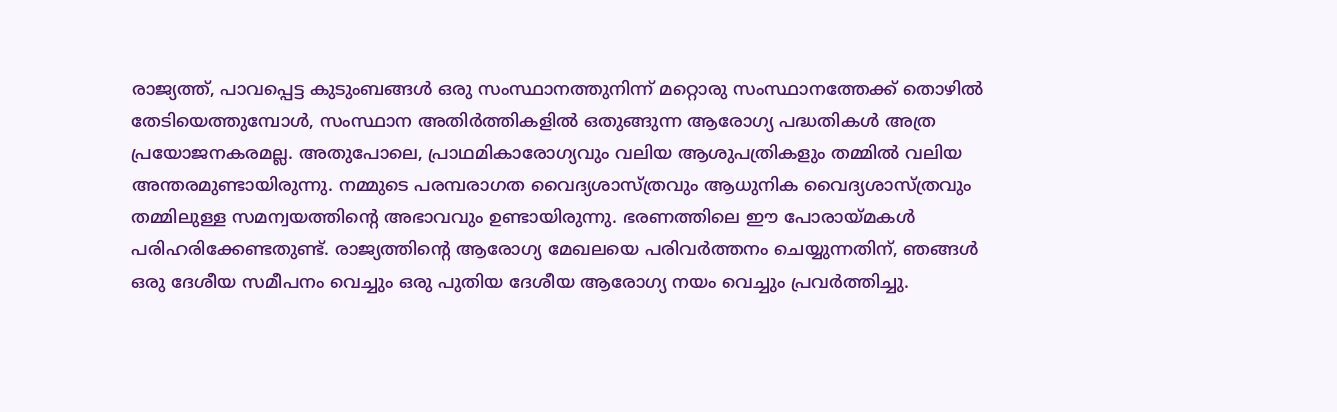രാജ്യത്ത്, പാവപ്പെട്ട കുടുംബങ്ങള്‍ ഒരു സംസ്ഥാനത്തുനിന്ന് മറ്റൊരു സംസ്ഥാനത്തേക്ക് തൊഴില്‍ തേടിയെത്തുമ്പോള്‍, സംസ്ഥാന അതിര്‍ത്തികളില്‍ ഒതുങ്ങുന്ന ആരോഗ്യ പദ്ധതികള്‍ അത്ര പ്രയോജനകരമല്ല. അതുപോലെ, പ്രാഥമികാരോഗ്യവും വലിയ ആശുപത്രികളും തമ്മില്‍ വലിയ അന്തരമുണ്ടായിരുന്നു. നമ്മുടെ പരമ്പരാഗത വൈദ്യശാസ്ത്രവും ആധുനിക വൈദ്യശാസ്ത്രവും തമ്മിലുള്ള സമന്വയത്തിന്റെ അഭാവവും ഉണ്ടായിരുന്നു. ഭരണത്തിലെ ഈ പോരായ്മകള്‍ പരിഹരിക്കേണ്ടതുണ്ട്. രാജ്യത്തിന്റെ ആരോഗ്യ മേഖലയെ പരിവര്‍ത്തനം ചെയ്യുന്നതിന്, ഞങ്ങള്‍ ഒരു ദേശീയ സമീപനം വെച്ചും ഒരു പുതിയ ദേശീയ ആരോഗ്യ നയം വെച്ചും പ്രവര്‍ത്തിച്ചു.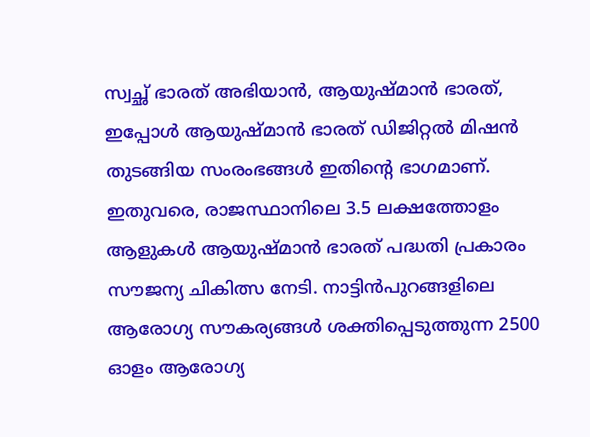സ്വച്ഛ് ഭാരത് അഭിയാന്‍, ആയുഷ്മാന്‍ ഭാരത്, ഇപ്പോള്‍ ആയുഷ്മാന്‍ ഭാരത് ഡിജിറ്റല്‍ മിഷന്‍ തുടങ്ങിയ സംരംഭങ്ങള്‍ ഇതിന്റെ ഭാഗമാണ്. ഇതുവരെ, രാജസ്ഥാനിലെ 3.5 ലക്ഷത്തോളം ആളുകള്‍ ആയുഷ്മാന്‍ ഭാരത് പദ്ധതി പ്രകാരം സൗജന്യ ചികിത്സ നേടി. നാട്ടിന്‍പുറങ്ങളിലെ ആരോഗ്യ സൗകര്യങ്ങള്‍ ശക്തിപ്പെടുത്തുന്ന 2500 ഓളം ആരോഗ്യ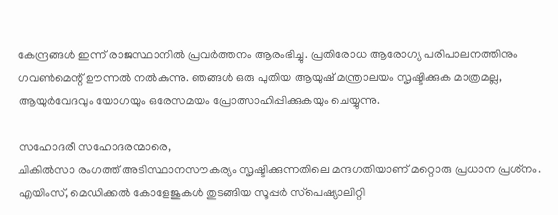കേന്ദ്രങ്ങള്‍ ഇന്ന് രാജസ്ഥാനില്‍ പ്രവര്‍ത്തനം ആരംഭിച്ചു. പ്രതിരോധ ആരോഗ്യ പരിപാലനത്തിനും ഗവണ്‍മെന്റ് ഊന്നല്‍ നല്‍കുന്നു. ഞങ്ങള്‍ ഒരു പുതിയ ആയുഷ് മന്ത്രാലയം സൃഷ്ടിക്കുക മാത്രമല്ല, ആയുര്‍വേദവും യോഗയും ഒരേസമയം പ്രോത്സാഹിപ്പിക്കുകയും ചെയ്യുന്നു.

സഹോദരീ സഹോദരന്മാരെ,
ചികില്‍സാ രംഗത്ത് അടിസ്ഥാനസൗകര്യം സൃഷ്ടിക്കുന്നതിലെ മന്ദഗതിയാണ് മറ്റൊരു പ്രധാന പ്രശ്‌നം. എയിംസ്, മെഡിക്കല്‍ കോളേജുകള്‍ തുടങ്ങിയ സൂപ്പര്‍ സ്‌പെഷ്യാലിറ്റി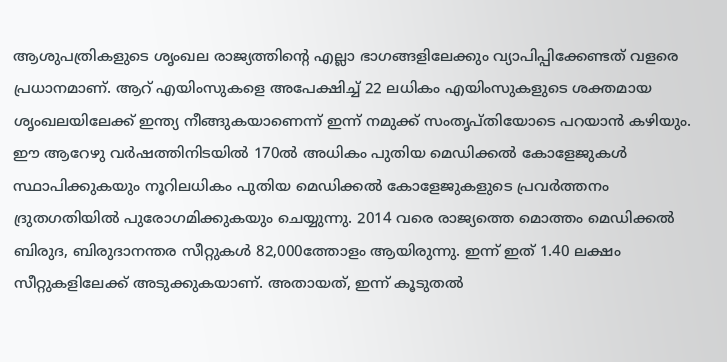ആശുപത്രികളുടെ ശൃംഖല രാജ്യത്തിന്റെ എല്ലാ ഭാഗങ്ങളിലേക്കും വ്യാപിപ്പിക്കേണ്ടത് വളരെ പ്രധാനമാണ്. ആറ് എയിംസുകളെ അപേക്ഷിച്ച് 22 ലധികം എയിംസുകളുടെ ശക്തമായ ശൃംഖലയിലേക്ക് ഇന്ത്യ നീങ്ങുകയാണെന്ന് ഇന്ന് നമുക്ക് സംതൃപ്തിയോടെ പറയാന്‍ കഴിയും. ഈ ആറേഴു വര്‍ഷത്തിനിടയില്‍ 170ല്‍ അധികം പുതിയ മെഡിക്കല്‍ കോളേജുകള്‍ സ്ഥാപിക്കുകയും നൂറിലധികം പുതിയ മെഡിക്കല്‍ കോളേജുകളുടെ പ്രവര്‍ത്തനം ദ്രുതഗതിയില്‍ പുരോഗമിക്കുകയും ചെയ്യുന്നു. 2014 വരെ രാജ്യത്തെ മൊത്തം മെഡിക്കല്‍ ബിരുദ, ബിരുദാനന്തര സീറ്റുകള്‍ 82,000ത്തോളം ആയിരുന്നു. ഇന്ന് ഇത് 1.40 ലക്ഷം സീറ്റുകളിലേക്ക് അടുക്കുകയാണ്. അതായത്, ഇന്ന് കൂടുതല്‍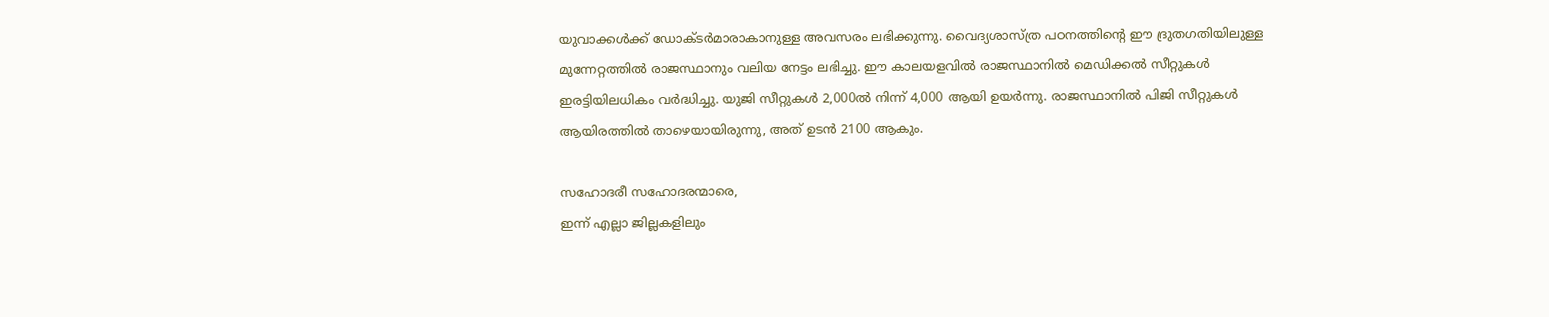യുവാക്കള്‍ക്ക് ഡോക്ടര്‍മാരാകാനുള്ള അവസരം ലഭിക്കുന്നു. വൈദ്യശാസ്ത്ര പഠനത്തിന്റെ ഈ ദ്രുതഗതിയിലുള്ള മുന്നേറ്റത്തില്‍ രാജസ്ഥാനും വലിയ നേട്ടം ലഭിച്ചു. ഈ കാലയളവില്‍ രാജസ്ഥാനില്‍ മെഡിക്കല്‍ സീറ്റുകള്‍ ഇരട്ടിയിലധികം വര്‍ദ്ധിച്ചു. യുജി സീറ്റുകള്‍ 2,000ല്‍ നിന്ന് 4,000 ആയി ഉയര്‍ന്നു. രാജസ്ഥാനില്‍ പിജി സീറ്റുകള്‍ ആയിരത്തില്‍ താഴെയായിരുന്നു, അത് ഉടന്‍ 2100 ആകും.

സഹോദരീ സഹോദരന്മാരെ,
ഇന്ന് എല്ലാ ജില്ലകളിലും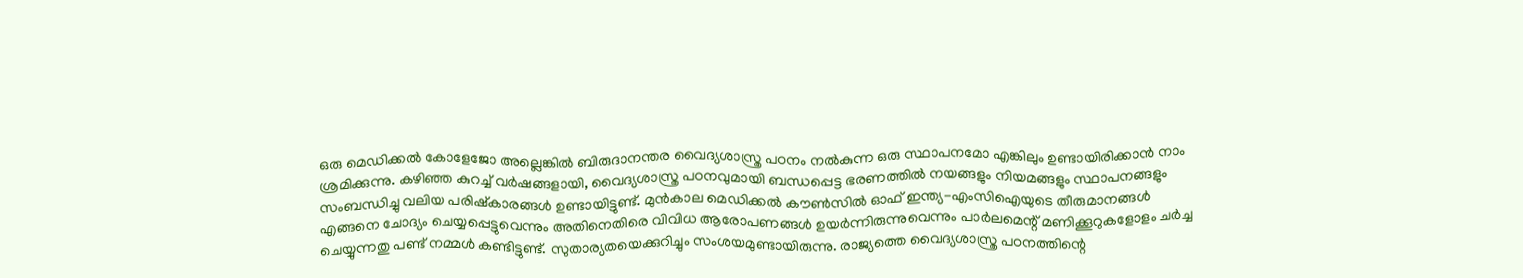ഒരു മെഡിക്കല്‍ കോളേജോ അല്ലെങ്കില്‍ ബിരുദാനന്തര വൈദ്യശാസ്ത്ര പഠനം നല്‍കുന്ന ഒരു സ്ഥാപനമോ എങ്കിലും ഉണ്ടായിരിക്കാന്‍ നാം ശ്രമിക്കുന്നു. കഴിഞ്ഞ കുറച്ച് വര്‍ഷങ്ങളായി, വൈദ്യശാസ്ത്ര പഠനവുമായി ബന്ധപ്പെട്ട ഭരണത്തില്‍ നയങ്ങളും നിയമങ്ങളും സ്ഥാപനങ്ങളും സംബന്ധിച്ചു വലിയ പരിഷ്‌കാരങ്ങള്‍ ഉണ്ടായിട്ടുണ്ട്. മുന്‍കാല മെഡിക്കല്‍ കൗണ്‍സില്‍ ഓഫ് ഇന്ത്യ-എംസിഐയുടെ തീരുമാനങ്ങള്‍ എങ്ങനെ ചോദ്യം ചെയ്യപ്പെട്ടുവെന്നും അതിനെതിരെ വിവിധ ആരോപണങ്ങള്‍ ഉയര്‍ന്നിരുന്നുവെന്നും പാര്‍ലമെന്റ് മണിക്കൂറുകളോളം ചര്‍ച്ച ചെയ്യുന്നതു പണ്ട് നമ്മള്‍ കണ്ടിട്ടുണ്ട്. സുതാര്യതയെക്കുറിച്ചും സംശയമുണ്ടായിരുന്നു. രാജ്യത്തെ വൈദ്യശാസ്ത്ര പഠനത്തിന്റെ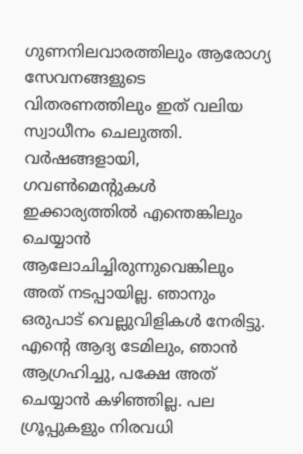ഗുണനിലവാരത്തിലും ആരോഗ്യ സേവനങ്ങളുടെ വിതരണത്തിലും ഇത് വലിയ സ്വാധീനം ചെലുത്തി. വര്‍ഷങ്ങളായി, ഗവണ്‍മെന്റുകള്‍ ഇക്കാര്യത്തില്‍ എന്തെങ്കിലും ചെയ്യാന്‍ ആലോചിച്ചിരുന്നുവെങ്കിലും അത് നടപ്പായില്ല. ഞാനും ഒരുപാട് വെല്ലുവിളികള്‍ നേരിട്ടു. എന്റെ ആദ്യ ടേമിലും, ഞാന്‍ ആഗ്രഹിച്ചു, പക്ഷേ അത് ചെയ്യാന്‍ കഴിഞ്ഞില്ല. പല ഗ്രൂപ്പുകളും നിരവധി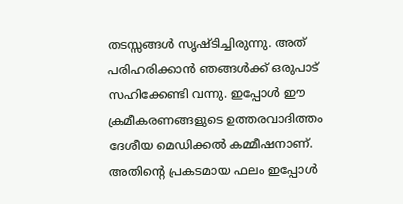തടസ്സങ്ങള്‍ സൃഷ്ടിച്ചിരുന്നു. അത് പരിഹരിക്കാന്‍ ഞങ്ങള്‍ക്ക് ഒരുപാട് സഹിക്കേണ്ടി വന്നു. ഇപ്പോള്‍ ഈ ക്രമീകരണങ്ങളുടെ ഉത്തരവാദിത്തം ദേശീയ മെഡിക്കല്‍ കമ്മീഷനാണ്. അതിന്റെ പ്രകടമായ ഫലം ഇപ്പോള്‍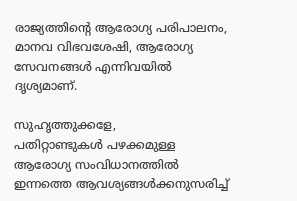രാജ്യത്തിന്റെ ആരോഗ്യ പരിപാലനം, മാനവ വിഭവശേഷി, ആരോഗ്യ സേവനങ്ങള്‍ എന്നിവയില്‍ ദൃശ്യമാണ്.

സുഹൃത്തുക്കളേ,
പതിറ്റാണ്ടുകള്‍ പഴക്കമുള്ള ആരോഗ്യ സംവിധാനത്തില്‍ ഇന്നത്തെ ആവശ്യങ്ങള്‍ക്കനുസരിച്ച്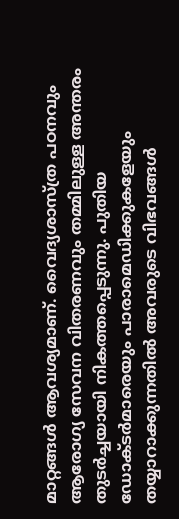മാറ്റങ്ങള്‍ ആവശ്യമാണ്. വൈദ്യശാസ്ത്ര പഠനവും ആരോഗ്യ സേവന വിതരണവും തമ്മിലുള്ള അന്തരം തുടര്‍ച്ചയായി നികത്തപ്പെടുന്നു. പുതിയ ഡോക്ടര്‍മാരെയും പാരാമെഡിക്കുകളേയും തയ്യാറാക്കുന്നതില്‍ അവരുടെ വിഭവങ്ങള്‍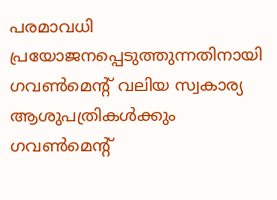പരമാവധി പ്രയോജനപ്പെടുത്തുന്നതിനായി ഗവണ്‍മെന്റ് വലിയ സ്വകാര്യ ആശുപത്രികള്‍ക്കും ഗവണ്‍മെന്റ്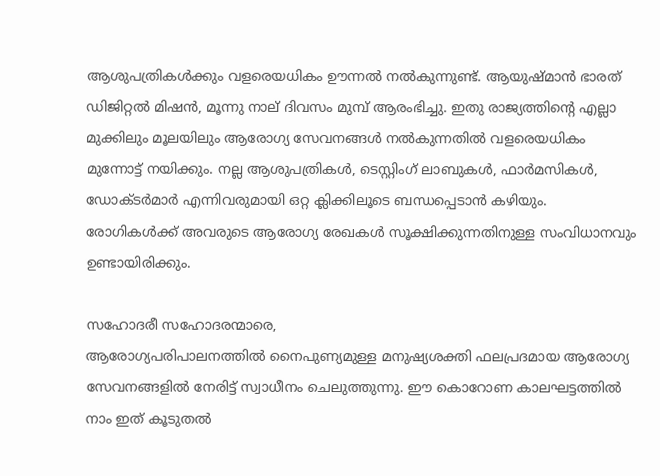ആശുപത്രികള്‍ക്കും വളരെയധികം ഊന്നല്‍ നല്‍കുന്നുണ്ട്. ആയുഷ്മാന്‍ ഭാരത് ഡിജിറ്റല്‍ മിഷന്‍, മൂന്നു നാല് ദിവസം മുമ്പ് ആരംഭിച്ചു. ഇതു രാജ്യത്തിന്റെ എല്ലാ മുക്കിലും മൂലയിലും ആരോഗ്യ സേവനങ്ങള്‍ നല്‍കുന്നതില്‍ വളരെയധികം മുന്നോട്ട് നയിക്കും. നല്ല ആശുപത്രികള്‍, ടെസ്റ്റിംഗ് ലാബുകള്‍, ഫാര്‍മസികള്‍, ഡോക്ടര്‍മാര്‍ എന്നിവരുമായി ഒറ്റ ക്ലിക്കിലൂടെ ബന്ധപ്പെടാന്‍ കഴിയും. രോഗികള്‍ക്ക് അവരുടെ ആരോഗ്യ രേഖകള്‍ സൂക്ഷിക്കുന്നതിനുള്ള സംവിധാനവും ഉണ്ടായിരിക്കും.

സഹോദരീ സഹോദരന്മാരെ,
ആരോഗ്യപരിപാലനത്തില്‍ നൈപുണ്യമുള്ള മനുഷ്യശക്തി ഫലപ്രദമായ ആരോഗ്യ സേവനങ്ങളില്‍ നേരിട്ട് സ്വാധീനം ചെലുത്തുന്നു. ഈ കൊറോണ കാലഘട്ടത്തില്‍ നാം ഇത് കൂടുതല്‍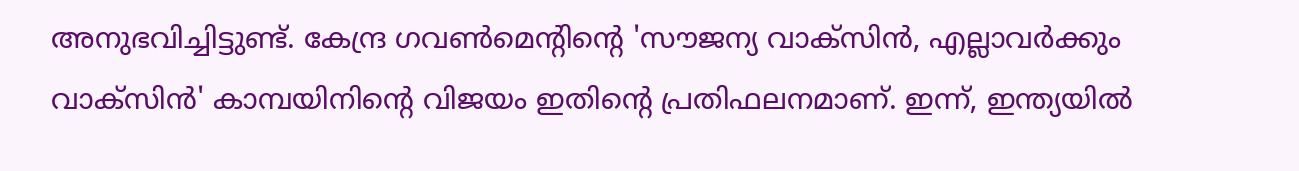അനുഭവിച്ചിട്ടുണ്ട്. കേന്ദ്ര ഗവണ്‍മെന്റിന്റെ 'സൗജന്യ വാക്‌സിന്‍, എല്ലാവര്‍ക്കും വാക്‌സിന്‍' കാമ്പയിനിന്റെ വിജയം ഇതിന്റെ പ്രതിഫലനമാണ്. ഇന്ന്, ഇന്ത്യയില്‍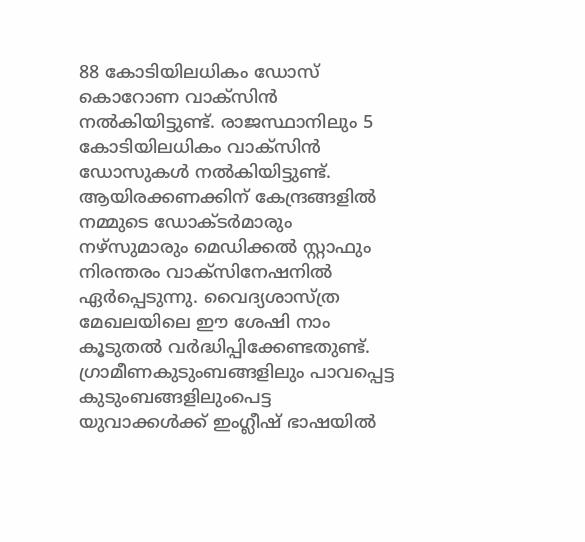88 കോടിയിലധികം ഡോസ് കൊറോണ വാക്‌സിന്‍ നല്‍കിയിട്ടുണ്ട്. രാജസ്ഥാനിലും 5 കോടിയിലധികം വാക്‌സിന്‍ ഡോസുകള്‍ നല്‍കിയിട്ടുണ്ട്. ആയിരക്കണക്കിന് കേന്ദ്രങ്ങളില്‍ നമ്മുടെ ഡോക്ടര്‍മാരും നഴ്‌സുമാരും മെഡിക്കല്‍ സ്റ്റാഫും നിരന്തരം വാക്‌സിനേഷനില്‍ ഏര്‍പ്പെടുന്നു. വൈദ്യശാസ്ത്ര മേഖലയിലെ ഈ ശേഷി നാം കൂടുതല്‍ വര്‍ദ്ധിപ്പിക്കേണ്ടതുണ്ട്. ഗ്രാമീണകുടുംബങ്ങളിലും പാവപ്പെട്ട കുടുംബങ്ങളിലുംപെട്ട യുവാക്കള്‍ക്ക് ഇംഗ്ലീഷ് ഭാഷയില്‍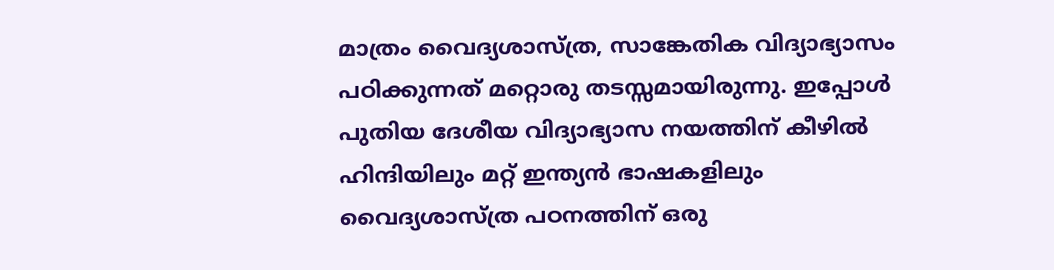മാത്രം വൈദ്യശാസ്ത്ര, സാങ്കേതിക വിദ്യാഭ്യാസം പഠിക്കുന്നത് മറ്റൊരു തടസ്സമായിരുന്നു. ഇപ്പോള്‍ പുതിയ ദേശീയ വിദ്യാഭ്യാസ നയത്തിന് കീഴില്‍ ഹിന്ദിയിലും മറ്റ് ഇന്ത്യന്‍ ഭാഷകളിലും വൈദ്യശാസ്ത്ര പഠനത്തിന് ഒരു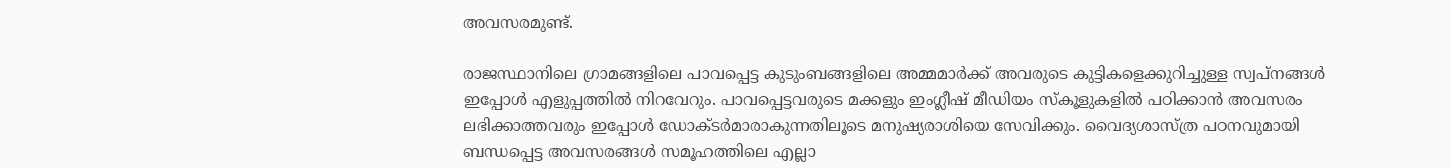അവസരമുണ്ട്.

രാജസ്ഥാനിലെ ഗ്രാമങ്ങളിലെ പാവപ്പെട്ട കുടുംബങ്ങളിലെ അമ്മമാര്‍ക്ക് അവരുടെ കുട്ടികളെക്കുറിച്ചുള്ള സ്വപ്‌നങ്ങള്‍ ഇപ്പോള്‍ എളുപ്പത്തില്‍ നിറവേറും. പാവപ്പെട്ടവരുടെ മക്കളും ഇംഗ്ലീഷ് മീഡിയം സ്‌കൂളുകളില്‍ പഠിക്കാന്‍ അവസരം ലഭിക്കാത്തവരും ഇപ്പോള്‍ ഡോക്ടര്‍മാരാകുന്നതിലൂടെ മനുഷ്യരാശിയെ സേവിക്കും. വൈദ്യശാസ്ത്ര പഠനവുമായി ബന്ധപ്പെട്ട അവസരങ്ങള്‍ സമൂഹത്തിലെ എല്ലാ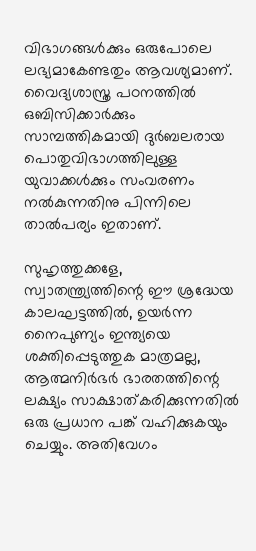വിഭാഗങ്ങള്‍ക്കും ഒരുപോലെ ലഭ്യമാകേണ്ടതും ആവശ്യമാണ്. വൈദ്യശാസ്ത്ര പഠനത്തില്‍ ഒബിസിക്കാര്‍ക്കും സാമ്പത്തികമായി ദുര്‍ബലരായ പൊതുവിഭാഗത്തിലുള്ള യുവാക്കള്‍ക്കും സംവരണം നല്‍കുന്നതിനു പിന്നിലെ താല്‍പര്യം ഇതാണ്.

സുഹൃത്തുക്കളേ,
സ്വാതന്ത്ര്യത്തിന്റെ ഈ ശ്രദ്ധേയ കാലഘട്ടത്തില്‍, ഉയര്‍ന്ന നൈപുണ്യം ഇന്ത്യയെ ശക്തിപ്പെടുത്തുക മാത്രമല്ല, ആത്മനിര്‍ഭര്‍ ഭാരതത്തിന്റെ ലക്ഷ്യം സാക്ഷാത്കരിക്കുന്നതില്‍ ഒരു പ്രധാന പങ്ക് വഹിക്കുകയും ചെയ്യും. അതിവേഗം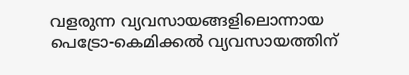വളരുന്ന വ്യവസായങ്ങളിലൊന്നായ പെട്രോ-കെമിക്കല്‍ വ്യവസായത്തിന്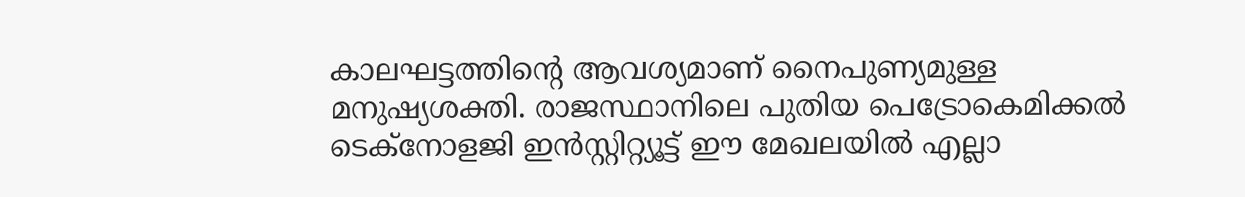കാലഘട്ടത്തിന്റെ ആവശ്യമാണ് നൈപുണ്യമുള്ള മനുഷ്യശക്തി. രാജസ്ഥാനിലെ പുതിയ പെട്രോകെമിക്കല്‍ ടെക്‌നോളജി ഇന്‍സ്റ്റിറ്റ്യൂട്ട് ഈ മേഖലയില്‍ എല്ലാ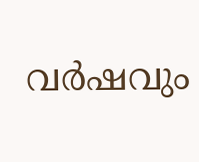വര്‍ഷവും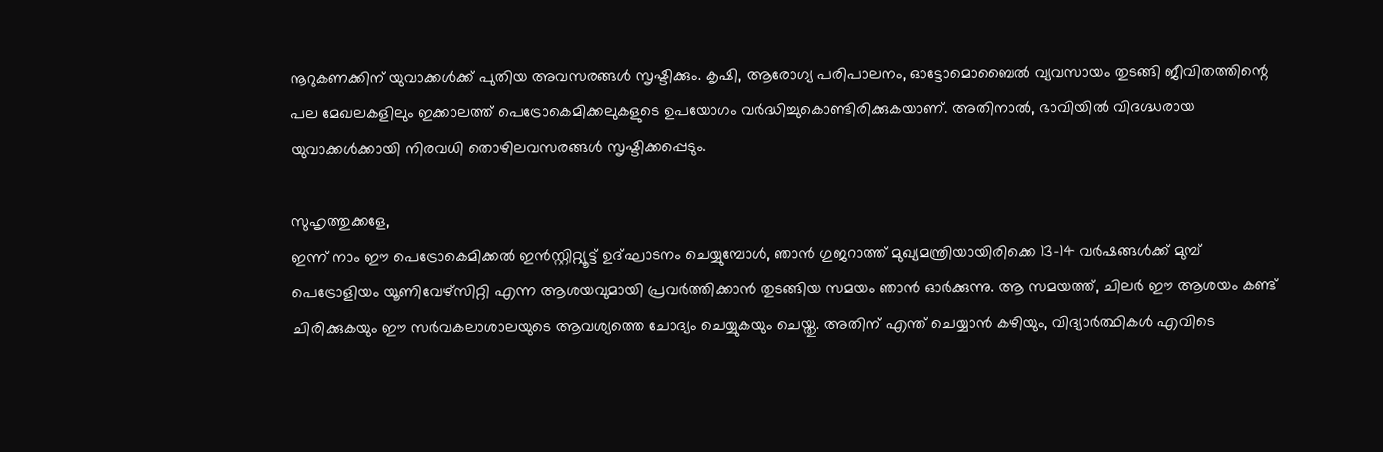നൂറുകണക്കിന് യുവാക്കള്‍ക്ക് പുതിയ അവസരങ്ങള്‍ സൃഷ്ടിക്കും. കൃഷി, ആരോഗ്യ പരിപാലനം, ഓട്ടോമൊബൈല്‍ വ്യവസായം തുടങ്ങി ജീവിതത്തിന്റെ പല മേഖലകളിലും ഇക്കാലത്ത് പെട്രോകെമിക്കലുകളുടെ ഉപയോഗം വര്‍ദ്ധിച്ചുകൊണ്ടിരിക്കുകയാണ്. അതിനാല്‍, ഭാവിയില്‍ വിദഗ്ദ്ധരായ യുവാക്കള്‍ക്കായി നിരവധി തൊഴിലവസരങ്ങള്‍ സൃഷ്ടിക്കപ്പെടും.

സുഹൃത്തുക്കളേ,
ഇന്ന് നാം ഈ പെട്രോകെമിക്കല്‍ ഇന്‍സ്റ്റിറ്റ്യൂട്ട് ഉദ്ഘാടനം ചെയ്യുമ്പോള്‍, ഞാന്‍ ഗുജറാത്ത് മുഖ്യമന്ത്രിയായിരിക്കെ 13-14 വര്‍ഷങ്ങള്‍ക്ക് മുമ്പ് പെട്രോളിയം യൂണിവേഴ്‌സിറ്റി എന്ന ആശയവുമായി പ്രവര്‍ത്തിക്കാന്‍ തുടങ്ങിയ സമയം ഞാന്‍ ഓര്‍ക്കുന്നു. ആ സമയത്ത്, ചിലര്‍ ഈ ആശയം കണ്ട് ചിരിക്കുകയും ഈ സര്‍വകലാശാലയുടെ ആവശ്യത്തെ ചോദ്യം ചെയ്യുകയും ചെയ്തു. അതിന് എന്ത് ചെയ്യാന്‍ കഴിയും, വിദ്യാര്‍ത്ഥികള്‍ എവിടെ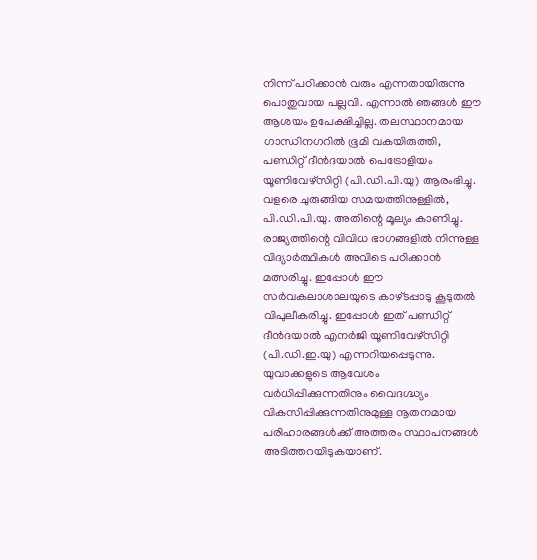നിന്ന് പഠിക്കാന്‍ വരും എന്നതായിരുന്നു പൊതുവായ പല്ലവി. എന്നാല്‍ ഞങ്ങള്‍ ഈ ആശയം ഉപേക്ഷിച്ചില്ല. തലസ്ഥാനമായ ഗാന്ധിനഗറില്‍ ഭൂമി വകയിരുത്തി, പണ്ഡിറ്റ് ദീന്‍ദയാല്‍ പെട്രോളിയം യൂണിവേഴ്‌സിറ്റി (പി.ഡി.പി.യു) ആരംഭിച്ചു. വളരെ ചുരുങ്ങിയ സമയത്തിനുള്ളില്‍, പി.ഡി.പി.യു. അതിന്റെ മൂല്യം കാണിച്ചു. രാജ്യത്തിന്റെ വിവിധ ഭാഗങ്ങളില്‍ നിന്നുള്ള വിദ്യാര്‍ത്ഥികള്‍ അവിടെ പഠിക്കാന്‍ മത്സരിച്ചു. ഇപ്പോള്‍ ഈ സര്‍വകലാശാലയുടെ കാഴ്ടപ്പാടു കൂടുതല്‍ വിപുലീകരിച്ചു. ഇപ്പോള്‍ ഇത് പണ്ഡിറ്റ് ദീന്‍ദയാല്‍ എനര്‍ജി യൂണിവേഴ്‌സിറ്റി (പി.ഡി.ഇ.യു) എന്നറിയപ്പെടുന്നു. യുവാക്കളുടെ ആവേശം വര്‍ധിപ്പിക്കുന്നതിനും വൈദഗ്ദ്ധ്യം വികസിപ്പിക്കുന്നതിനുമുള്ള നൂതനമായ പരിഹാരങ്ങള്‍ക്ക് അത്തരം സ്ഥാപനങ്ങള്‍ അടിത്തറയിടുകയാണ്.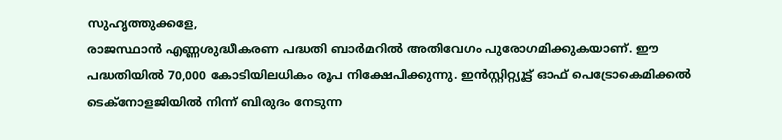സുഹൃത്തുക്കളേ,
രാജസ്ഥാന്‍ എണ്ണശുദ്ധീകരണ പദ്ധതി ബാര്‍മറില്‍ അതിവേഗം പുരോഗമിക്കുകയാണ്. ഈ പദ്ധതിയില്‍ 70,000 കോടിയിലധികം രൂപ നിക്ഷേപിക്കുന്നു. ഇന്‍സ്റ്റിറ്റ്യൂട്ട് ഓഫ് പെട്രോകെമിക്കല്‍ ടെക്‌നോളജിയില്‍ നിന്ന് ബിരുദം നേടുന്ന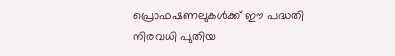പ്രൊഫഷണലുകള്‍ക്ക് ഈ പദ്ധതി നിരവധി പുതിയ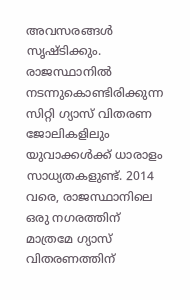അവസരങ്ങള്‍ സൃഷ്ടിക്കും. രാജസ്ഥാനില്‍ നടന്നുകൊണ്ടിരിക്കുന്ന സിറ്റി ഗ്യാസ് വിതരണ ജോലികളിലും യുവാക്കള്‍ക്ക് ധാരാളം സാധ്യതകളുണ്ട്. 2014 വരെ, രാജസ്ഥാനിലെ ഒരു നഗരത്തിന് മാത്രമേ ഗ്യാസ് വിതരണത്തിന്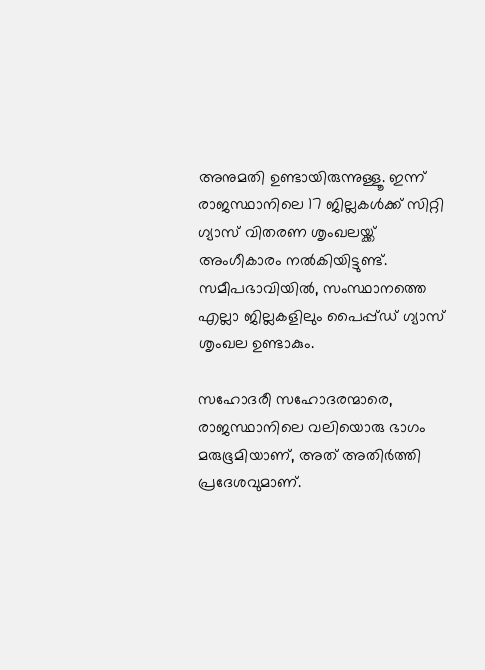അനുമതി ഉണ്ടായിരുന്നുള്ളൂ. ഇന്ന് രാജസ്ഥാനിലെ 17 ജില്ലകള്‍ക്ക് സിറ്റി ഗ്യാസ് വിതരണ ശൃംഖലയ്ക്ക് അംഗീകാരം നല്‍കിയിട്ടുണ്ട്. സമീപഭാവിയില്‍, സംസ്ഥാനത്തെ എല്ലാ ജില്ലകളിലും പൈപ്പ്ഡ് ഗ്യാസ് ശൃംഖല ഉണ്ടാകും.

സഹോദരീ സഹോദരന്മാരെ,
രാജസ്ഥാനിലെ വലിയൊരു ഭാഗം മരുഭൂമിയാണ്, അത് അതിര്‍ത്തി പ്രദേശവുമാണ്.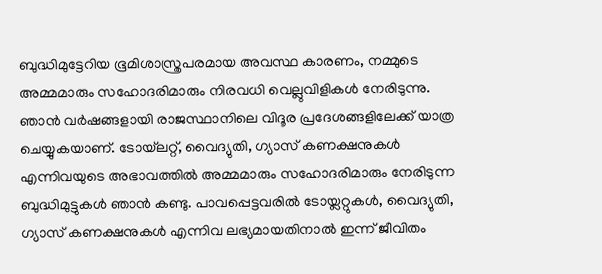ബുദ്ധിമുട്ടേറിയ ഭൂമിശാസ്ത്രപരമായ അവസ്ഥ കാരണം, നമ്മുടെ അമ്മമാരും സഹോദരിമാരും നിരവധി വെല്ലുവിളികള്‍ നേരിടുന്നു. ഞാന്‍ വര്‍ഷങ്ങളായി രാജസ്ഥാനിലെ വിദൂര പ്രദേശങ്ങളിലേക്ക് യാത്ര ചെയ്യുകയാണ്. ടോയ്‌ലറ്റ്, വൈദ്യുതി, ഗ്യാസ് കണക്ഷനുകള്‍ എന്നിവയുടെ അഭാവത്തില്‍ അമ്മമാരും സഹോദരിമാരും നേരിടുന്ന ബുദ്ധിമുട്ടുകള്‍ ഞാന്‍ കണ്ടു. പാവപ്പെട്ടവരില്‍ ടോയ്ലറ്റുകള്‍, വൈദ്യുതി, ഗ്യാസ് കണക്ഷനുകള്‍ എന്നിവ ലഭ്യമായതിനാല്‍ ഇന്ന് ജീവിതം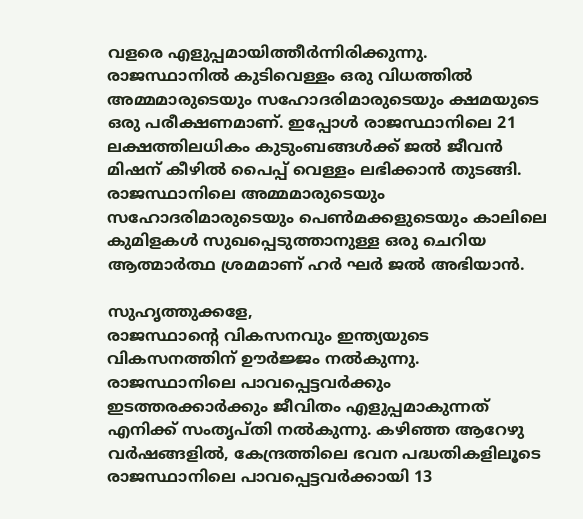വളരെ എളുപ്പമായിത്തീര്‍ന്നിരിക്കുന്നു. രാജസ്ഥാനില്‍ കുടിവെള്ളം ഒരു വിധത്തില്‍ അമ്മമാരുടെയും സഹോദരിമാരുടെയും ക്ഷമയുടെ ഒരു പരീക്ഷണമാണ്. ഇപ്പോള്‍ രാജസ്ഥാനിലെ 21 ലക്ഷത്തിലധികം കുടുംബങ്ങള്‍ക്ക് ജല്‍ ജീവന്‍ മിഷന് കീഴില്‍ പൈപ്പ് വെള്ളം ലഭിക്കാന്‍ തുടങ്ങി. രാജസ്ഥാനിലെ അമ്മമാരുടെയും സഹോദരിമാരുടെയും പെണ്‍മക്കളുടെയും കാലിലെ കുമിളകള്‍ സുഖപ്പെടുത്താനുള്ള ഒരു ചെറിയ ആത്മാര്‍ത്ഥ ശ്രമമാണ് ഹര്‍ ഘര്‍ ജല്‍ അഭിയാന്‍.

സുഹൃത്തുക്കളേ,
രാജസ്ഥാന്റെ വികസനവും ഇന്ത്യയുടെ വികസനത്തിന് ഊര്‍ജ്ജം നല്‍കുന്നു. രാജസ്ഥാനിലെ പാവപ്പെട്ടവര്‍ക്കും ഇടത്തരക്കാര്‍ക്കും ജീവിതം എളുപ്പമാകുന്നത് എനിക്ക് സംതൃപ്തി നല്‍കുന്നു. കഴിഞ്ഞ ആറേഴു വര്‍ഷങ്ങളില്‍, കേന്ദ്രത്തിലെ ഭവന പദ്ധതികളിലൂടെ രാജസ്ഥാനിലെ പാവപ്പെട്ടവര്‍ക്കായി 13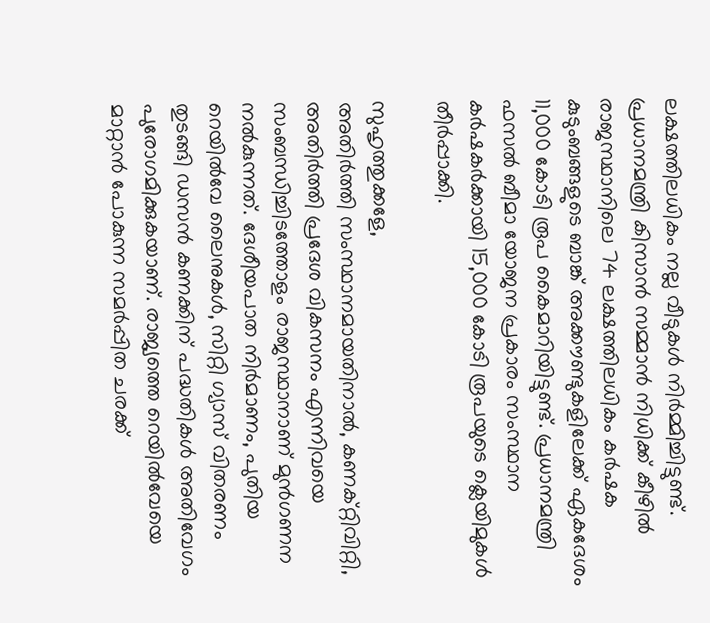ലക്ഷത്തിലധികം നല്ല വീടുകള്‍ നിര്‍മ്മിച്ചിട്ടുണ്ട്. പ്രധാനമന്ത്രി കിസാന്‍ സമ്മാന്‍ നിധിക്ക് കീഴില്‍ രാജസ്ഥാനിലെ 74 ലക്ഷത്തിലധികം കര്‍ഷക കുടുംബങ്ങളുടെ ബാങ്ക് അക്കൗണ്ടുകളിലേക്ക് ഏകദേശം 11,000 കോടി രൂപ കൈമാറിയിട്ടുണ്ട്. പ്രധാനമന്ത്രി ഫസല്‍ ബീമാ യോജന പ്രകാരം സംസ്ഥാന കര്‍ഷകര്‍ക്കായി 15,000 കോടി രൂപയുടെ ക്ലെയിമുകള്‍ തീര്‍പ്പാക്കി.

സുഹൃത്തുക്കളേ,
അതിര്‍ത്തി സംസ്ഥാനമായതിനാല്‍, കണക്റ്റിവിറ്റി, അതിര്‍ത്തി പ്രദേശ വികസനം എന്നിവയെ സംബന്ധിച്ചിടത്തോളം രാജസ്ഥാനാണ് മുന്‍ഗണന നല്‍കുന്നത്. ദേശീയപാത നിര്‍മാണം, പുതിയ റെയില്‍വേ ലൈനുകള്‍, സിറ്റി ഗ്യാസ് വിതരണം തുടങ്ങി ഡസന്‍ കണക്കിന് പദ്ധതികള്‍ അതിവേഗം പുരോഗമിക്കുകയാണ്. രാജ്യത്തെ റെയില്‍വേയെ മാറ്റാന്‍ പോകുന്ന സമര്‍പ്പിത ചരക്ക്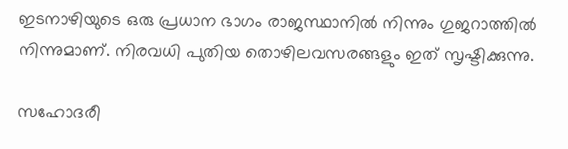ഇടനാഴിയുടെ ഒരു പ്രധാന ഭാഗം രാജസ്ഥാനില്‍ നിന്നും ഗുജറാത്തില്‍ നിന്നുമാണ്. നിരവധി പുതിയ തൊഴിലവസരങ്ങളും ഇത് സൃഷ്ടിക്കുന്നു.

സഹോദരീ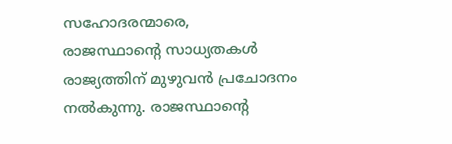സഹോദരന്മാരെ,
രാജസ്ഥാന്റെ സാധ്യതകള്‍ രാജ്യത്തിന് മുഴുവന്‍ പ്രചോദനം നല്‍കുന്നു. രാജസ്ഥാന്റെ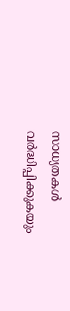സാധ്യതകള്‍ വര്‍ദ്ധിപ്പിക്കുകയും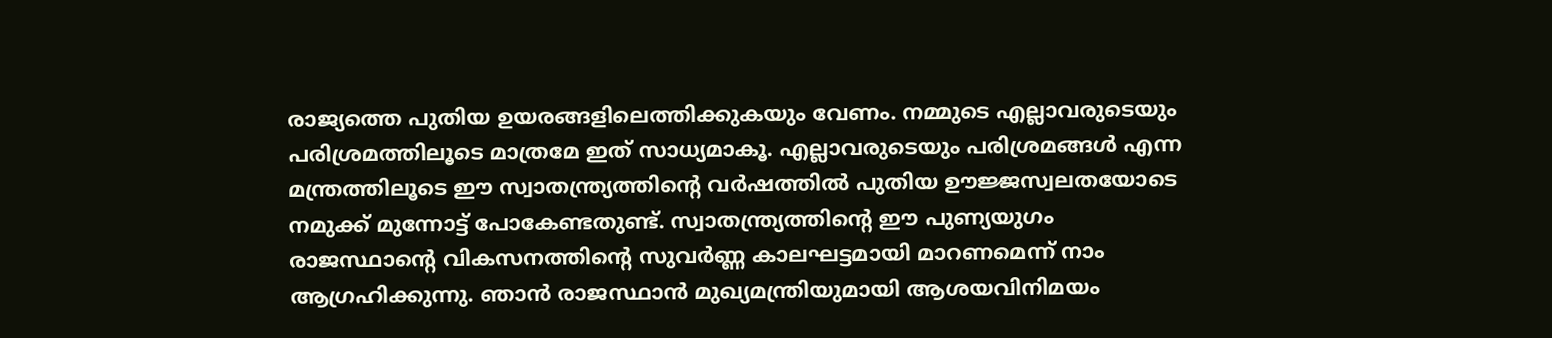രാജ്യത്തെ പുതിയ ഉയരങ്ങളിലെത്തിക്കുകയും വേണം. നമ്മുടെ എല്ലാവരുടെയും പരിശ്രമത്തിലൂടെ മാത്രമേ ഇത് സാധ്യമാകൂ. എല്ലാവരുടെയും പരിശ്രമങ്ങള്‍ എന്ന മന്ത്രത്തിലൂടെ ഈ സ്വാതന്ത്ര്യത്തിന്റെ വര്‍ഷത്തില്‍ പുതിയ ഊജ്ജസ്വലതയോടെ നമുക്ക് മുന്നോട്ട് പോകേണ്ടതുണ്ട്. സ്വാതന്ത്ര്യത്തിന്റെ ഈ പുണ്യയുഗം രാജസ്ഥാന്റെ വികസനത്തിന്റെ സുവര്‍ണ്ണ കാലഘട്ടമായി മാറണമെന്ന് നാം ആഗ്രഹിക്കുന്നു. ഞാന്‍ രാജസ്ഥാന്‍ മുഖ്യമന്ത്രിയുമായി ആശയവിനിമയം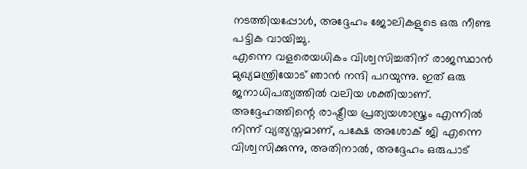നടത്തിയപ്പോള്‍, അദ്ദേഹം ജോലികളുടെ ഒരു നീണ്ട പട്ടിക വായിച്ചു.
എന്നെ വളരെയധികം വിശ്വസിച്ചതിന് രാജസ്ഥാന്‍ മുഖ്യമന്ത്രിയോട് ഞാന്‍ നന്ദി പറയുന്നു. ഇത് ഒരു ജനാധിപത്യത്തില്‍ വലിയ ശക്തിയാണ്. അദ്ദേഹത്തിന്റെ രാഷ്ട്രീയ പ്രത്യയശാസ്ത്രം എന്നില്‍ നിന്ന് വ്യത്യസ്തമാണ്, പക്ഷേ അശോക് ജി എന്നെ വിശ്വസിക്കുന്നു, അതിനാല്‍, അദ്ദേഹം ഒരുപാട്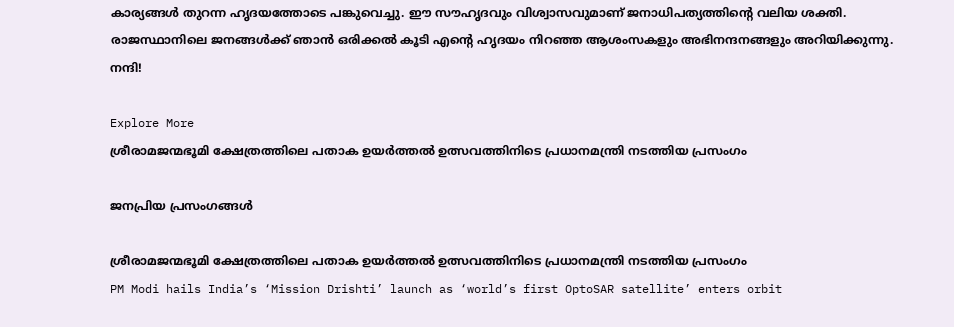കാര്യങ്ങള്‍ തുറന്ന ഹൃദയത്തോടെ പങ്കുവെച്ചു. ഈ സൗഹൃദവും വിശ്വാസവുമാണ് ജനാധിപത്യത്തിന്റെ വലിയ ശക്തി. രാജസ്ഥാനിലെ ജനങ്ങള്‍ക്ക് ഞാന്‍ ഒരിക്കല്‍ കൂടി എന്റെ ഹൃദയം നിറഞ്ഞ ആശംസകളും അഭിനന്ദനങ്ങളും അറിയിക്കുന്നു.
നന്ദി!

Explore More
ശ്രീരാമജന്മഭൂമി ക്ഷേത്രത്തിലെ പതാക ഉയർത്തൽ ഉത്സവത്തിനിടെ പ്രധാനമന്ത്രി നടത്തിയ പ്രസംഗം

ജനപ്രിയ പ്രസംഗങ്ങൾ

ശ്രീരാമജന്മഭൂമി ക്ഷേത്രത്തിലെ പതാക ഉയർത്തൽ ഉത്സവത്തിനിടെ പ്രധാനമന്ത്രി നടത്തിയ പ്രസംഗം
PM Modi hails India’s ‘Mission Drishti’ launch as ‘world’s first OptoSAR satellite’ enters orbit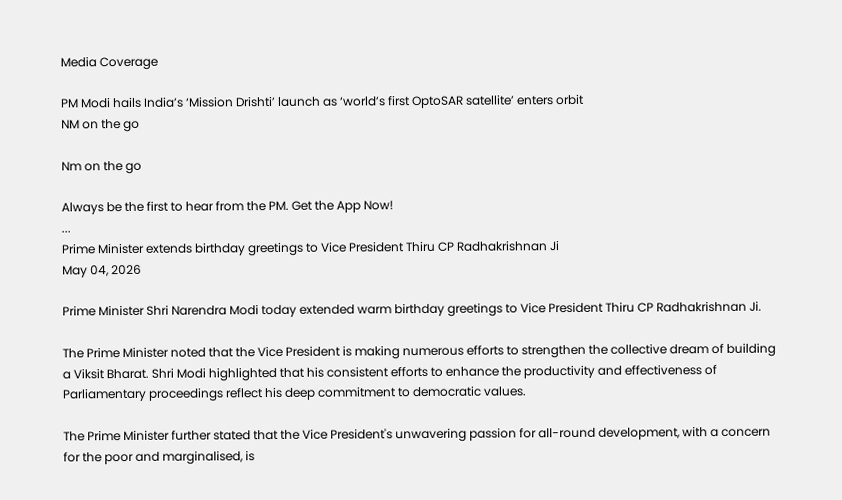Media Coverage

PM Modi hails India’s ‘Mission Drishti’ launch as ‘world’s first OptoSAR satellite’ enters orbit
NM on the go

Nm on the go

Always be the first to hear from the PM. Get the App Now!
...
Prime Minister extends birthday greetings to Vice President Thiru CP Radhakrishnan Ji
May 04, 2026

Prime Minister Shri Narendra Modi today extended warm birthday greetings to Vice President Thiru CP Radhakrishnan Ji.

The Prime Minister noted that the Vice President is making numerous efforts to strengthen the collective dream of building a Viksit Bharat. Shri Modi highlighted that his consistent efforts to enhance the productivity and effectiveness of Parliamentary proceedings reflect his deep commitment to democratic values.

The Prime Minister further stated that the Vice President's unwavering passion for all-round development, with a concern for the poor and marginalised, is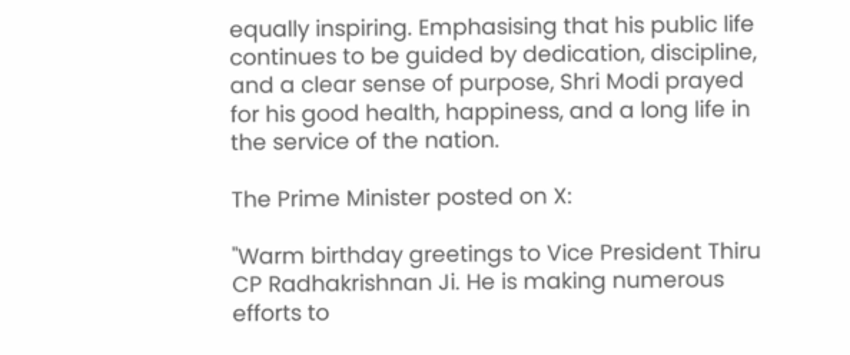equally inspiring. Emphasising that his public life continues to be guided by dedication, discipline, and a clear sense of purpose, Shri Modi prayed for his good health, happiness, and a long life in the service of the nation.

The Prime Minister posted on X:

"Warm birthday greetings to Vice President Thiru CP Radhakrishnan Ji. He is making numerous efforts to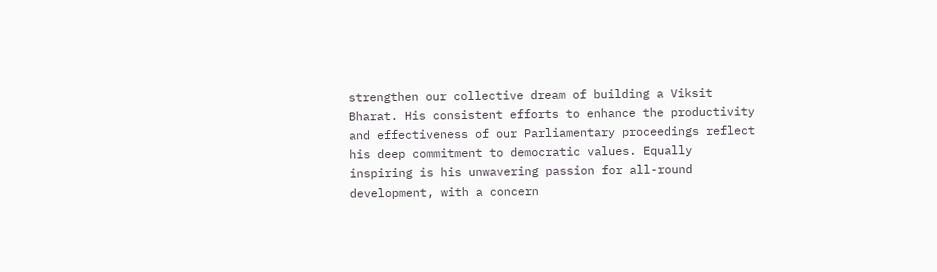strengthen our collective dream of building a Viksit Bharat. His consistent efforts to enhance the productivity and effectiveness of our Parliamentary proceedings reflect his deep commitment to democratic values. Equally inspiring is his unwavering passion for all-round development, with a concern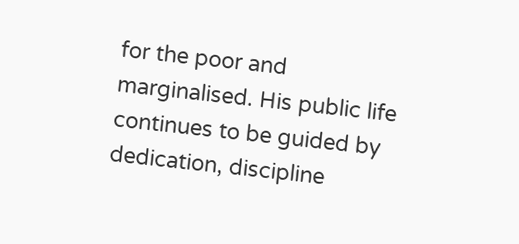for the poor and marginalised. His public life continues to be guided by dedication, discipline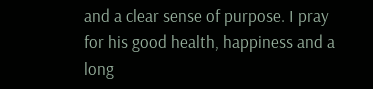and a clear sense of purpose. I pray for his good health, happiness and a long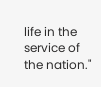life in the service of the nation."